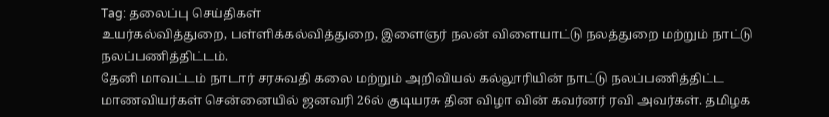Tag: தலைப்பு செய்திகள்
உயர்கல்வித்துறை, பள்ளிக்கல்வித்துறை, இளைஞர் நலன் விளையாட்டு நலத்துறை மற்றும் நாட்டு நலப்பணித்திட்டம்.
தேனி மாவட்டம் நாடார் சரசுவதி கலை மற்றும் அறிவியல் கல்லூரியின் நாட்டு நலப்பணித்திட்ட மாணவியர்கள் சென்னையில் ஜனவரி 26ல் குடியரசு தின விழா வின் கவர்னர் ரவி அவர்கள். தமிழக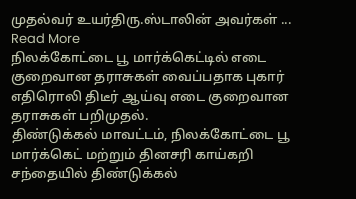முதல்வர் உயர்திரு.ஸ்டாலின் அவர்கள் ... Read More
நிலக்கோட்டை பூ மார்க்கெட்டில் எடை குறைவான தராசுகள் வைப்பதாக புகார் எதிரொலி திடீர் ஆய்வு எடை குறைவான தராசுகள் பறிமுதல்.
திண்டுக்கல் மாவட்டம், நிலக்கோட்டை பூ மார்க்கெட் மற்றும் தினசரி காய்கறி சந்தையில் திண்டுக்கல்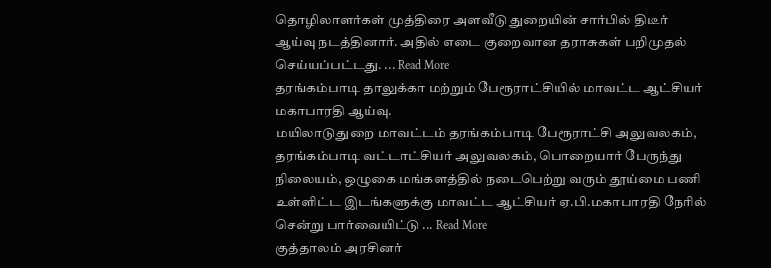தொழிலாளர்கள் முத்திரை அளவீடு துறையின் சார்பில் திடீர் ஆய்வு நடத்தினார். அதில் எடை குறைவான தராசுகள் பறிமுதல் செய்யப்பட்டது. ... Read More
தரங்கம்பாடி தாலுக்கா மற்றும் பேரூராட்சியில் மாவட்ட ஆட்சியர் மகாபாரதி ஆய்வு.
மயிலாடுதுறை மாவட்டம் தரங்கம்பாடி பேரூராட்சி அலுவலகம், தரங்கம்பாடி வட்டாட்சியர் அலுவலகம், பொறையார் பேருந்து நிலையம், ஒழுகை மங்களத்தில் நடைபெற்று வரும் தூய்மை பணி உள்ளிட்ட இடங்களுக்கு மாவட்ட ஆட்சியர் ஏ.பி.மகாபாரதி நேரில் சென்று பார்வையிட்டு ... Read More
குத்தாலம் அரசினர்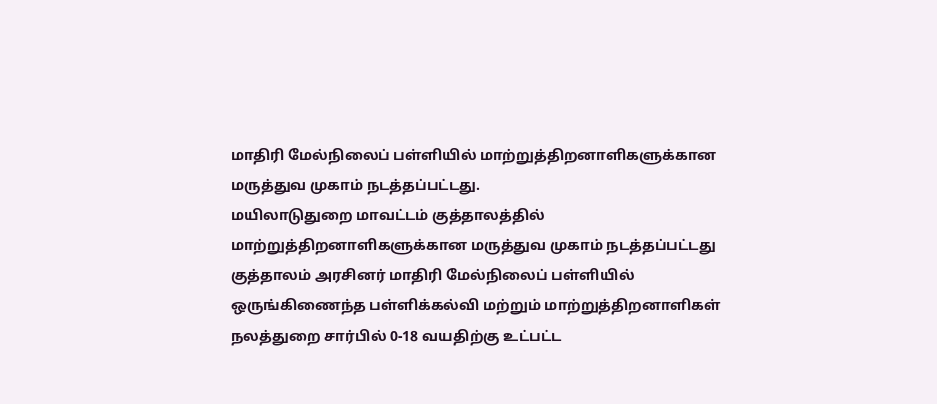மாதிரி மேல்நிலைப் பள்ளியில் மாற்றுத்திறனாளிகளுக்கான மருத்துவ முகாம் நடத்தப்பட்டது.
மயிலாடுதுறை மாவட்டம் குத்தாலத்தில் மாற்றுத்திறனாளிகளுக்கான மருத்துவ முகாம் நடத்தப்பட்டது குத்தாலம் அரசினர் மாதிரி மேல்நிலைப் பள்ளியில் ஒருங்கிணைந்த பள்ளிக்கல்வி மற்றும் மாற்றுத்திறனாளிகள் நலத்துறை சார்பில் 0-18 வயதிற்கு உட்பட்ட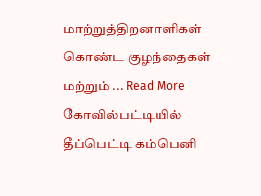மாற்றுத்திறனாளிகள் கொண்ட குழந்தைகள் மற்றும் ... Read More
கோவில்பட்டியில் தீப்பெட்டி கம்பெனி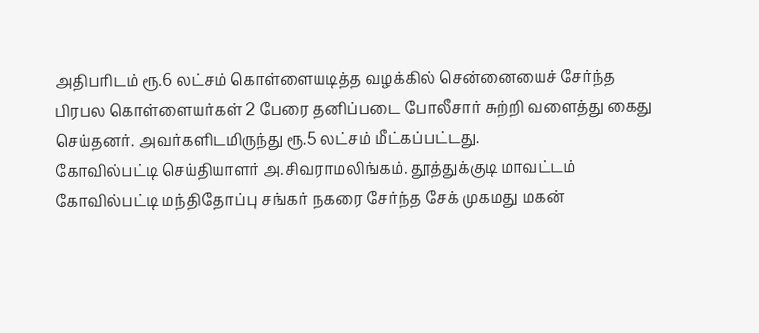அதிபரிடம் ரூ.6 லட்சம் கொள்ளையடித்த வழக்கில் சென்னையைச் சேர்ந்த பிரபல கொள்ளையர்கள் 2 பேரை தனிப்படை போலீசார் சுற்றி வளைத்து கைது செய்தனர். அவர்களிடமிருந்து ரூ.5 லட்சம் மீட்கப்பட்டது.
கோவில்பட்டி செய்தியாளர் அ.சிவராமலிங்கம். தூத்துக்குடி மாவட்டம் கோவில்பட்டி மந்திதோப்பு சங்கர் நகரை சேர்ந்த சேக் முகமது மகன்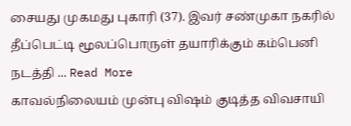சையது முகமது புகாரி (37). இவர் சண்முகா நகரில் தீப்பெட்டி மூலப்பொருள் தயாரிக்கும் கம்பெனி நடத்தி ... Read More
காவல்நிலையம் முன்பு விஷம் குடித்த விவசாயி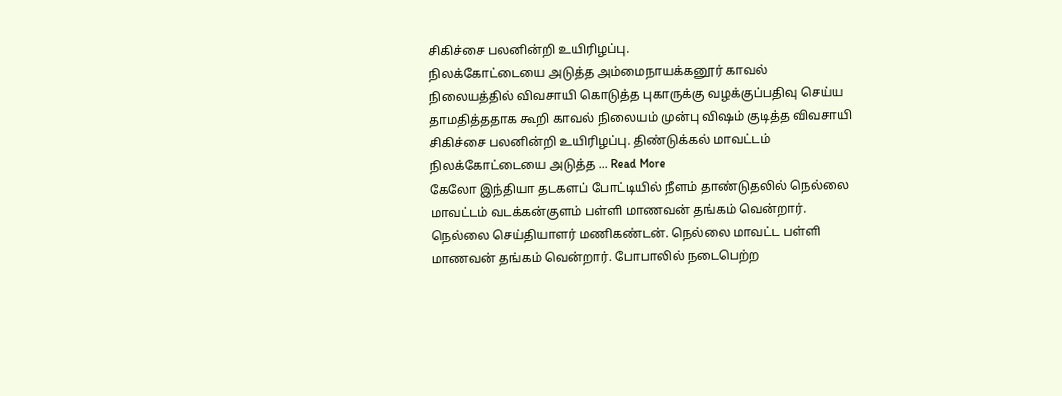சிகிச்சை பலனின்றி உயிரிழப்பு.
நிலக்கோட்டையை அடுத்த அம்மைநாயக்கனூர் காவல் நிலையத்தில் விவசாயி கொடுத்த புகாருக்கு வழக்குப்பதிவு செய்ய தாமதித்ததாக கூறி காவல் நிலையம் முன்பு விஷம் குடித்த விவசாயி சிகிச்சை பலனின்றி உயிரிழப்பு. திண்டுக்கல் மாவட்டம் நிலக்கோட்டையை அடுத்த ... Read More
கேலோ இந்தியா தடகளப் போட்டியில் நீளம் தாண்டுதலில் நெல்லை மாவட்டம் வடக்கன்குளம் பள்ளி மாணவன் தங்கம் வென்றார்.
நெல்லை செய்தியாளர் மணிகண்டன். நெல்லை மாவட்ட பள்ளி மாணவன் தங்கம் வென்றார். போபாலில் நடைபெற்ற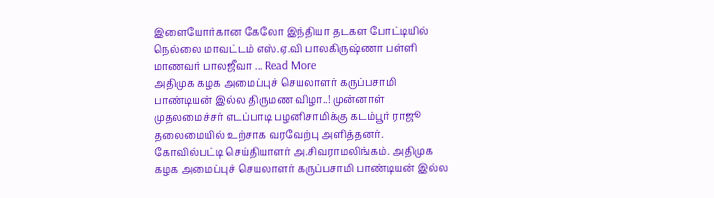இளையோர்கான கேலோ இந்தியா தடகள போட்டியில் நெல்லை மாவட்டம் எஸ்.ஏ.வி பாலகிருஷ்ணா பள்ளி மாணவர் பாலஜீவா ... Read More
அதிமுக கழக அமைப்புச் செயலாளர் கருப்பசாமி பாண்டியன் இல்ல திருமண விழா..! முன்னாள் முதலமைச்சர் எடப்பாடி பழனிசாமிக்கு கடம்பூர் ராஜூ தலைமையில் உற்சாக வரவேற்பு அளித்தனர்.
கோவில்பட்டி செய்தியாளர் அ.சிவராமலிங்கம். அதிமுக கழக அமைப்புச் செயலாளர் கருப்பசாமி பாண்டியன் இல்ல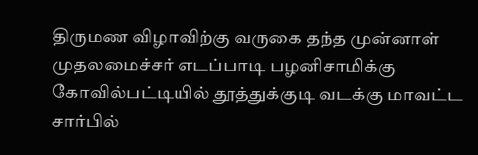திருமண விழாவிற்கு வருகை தந்த முன்னாள் முதலமைச்சர் எடப்பாடி பழனிசாமிக்கு கோவில்பட்டியில் தூத்துக்குடி வடக்கு மாவட்ட சார்பில்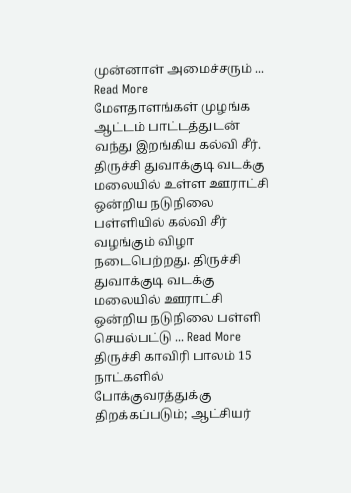முன்னாள் அமைச்சரும் ... Read More
மேளதாளங்கள் முழங்க ஆட்டம் பாட்டத்துடன் வந்து இறங்கிய கல்வி சீர்.
திருச்சி துவாக்குடி வடக்கு மலையில் உள்ள ஊராட்சி ஒன்றிய நடுநிலை பள்ளியில் கல்வி சீர் வழங்கும் விழா நடைபெற்றது. திருச்சி துவாக்குடி வடக்கு மலையில் ஊராட்சி ஒன்றிய நடுநிலை பள்ளி செயல்பட்டு ... Read More
திருச்சி காவிரி பாலம் 15 நாட்களில் போக்குவரத்துக்கு திறக்கப்படும்; ஆட்சியர்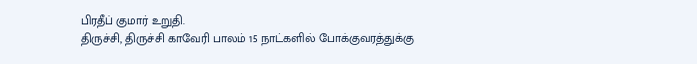பிரதீப் குமார் உறுதி.
திருச்சி, திருச்சி காவேரி பாலம் 15 நாட்களில் போக்குவரத்துக்கு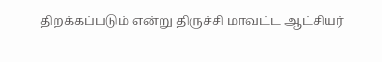திறக்கப்படும் என்று திருச்சி மாவட்ட ஆட்சியர்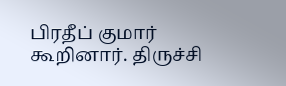பிரதீப் குமார் கூறினார். திருச்சி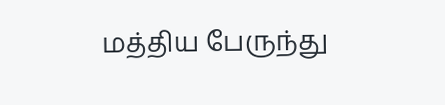மத்திய பேருந்து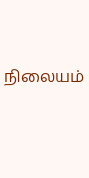நிலையம்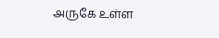அருகே உள்ள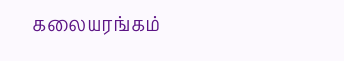கலையரங்கம்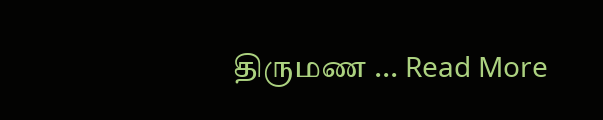திருமண ... Read More